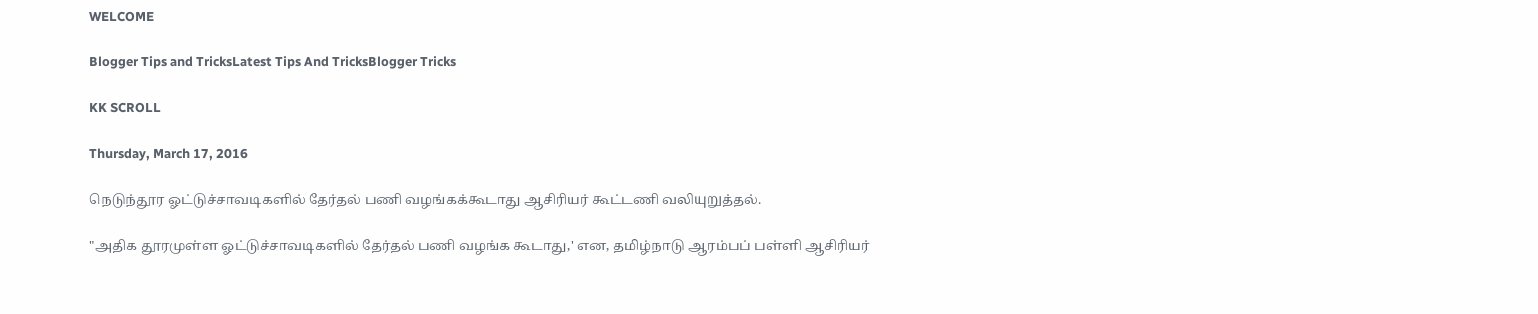WELCOME

Blogger Tips and TricksLatest Tips And TricksBlogger Tricks

KK SCROLL

Thursday, March 17, 2016

நெடுந்தூர ஓட்டுச்சாவடிகளில் தேர்தல் பணி வழங்கக்கூடாது ஆசிரியர் கூட்டணி வலியுறுத்தல்.

"அதிக தூரமுள்ள ஓட்டுச்சாவடிகளில் தேர்தல் பணி வழங்க கூடாது,' என, தமிழ்நாடு ஆரம்பப் பள்ளி ஆசிரியர்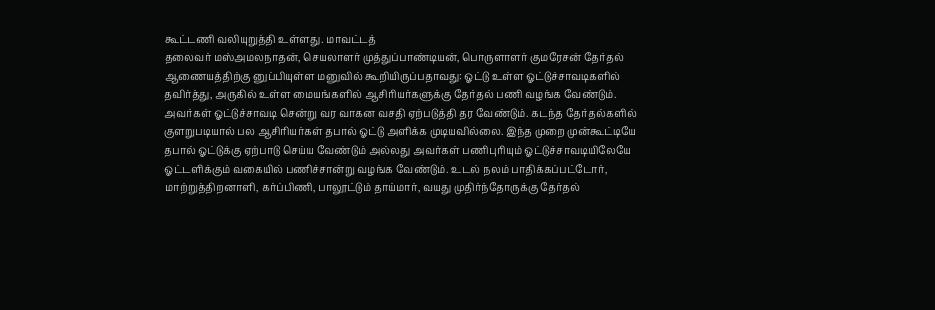கூட்டணி வலியுறுத்தி உள்ளது. மாவட்டத்
தலைவர் மஸ்அமலநாதன், செயலாளர் முத்துப்பாண்டியன், பொருளாளர் குமரேசன் தேர்தல் ஆணையத்திற்கு னுப்பியுள்ள மனுவில் கூறியிருப்பதாவது: ஓட்டு உள்ள ஓட்டுச்சாவடிகளில் தவிர்த்து, அருகில் உள்ள மையங்களில் ஆசிரியர்களுக்கு தேர்தல் பணி வழங்க வேண்டும். அவர்கள் ஓட்டுச்சாவடி சென்று வர வாகன வசதி ஏற்படுத்தி தர வேண்டும். கடந்த தேர்தல்களில் குளறுபடியால் பல ஆசிரியர்கள் தபால் ஓட்டு அளிக்க முடியவில்லை. இந்த முறை முன்கூட்டியே தபால் ஓட்டுக்கு ஏற்பாடு செய்ய வேண்டும் அல்லது அவர்கள் பணிபுரியும் ஓட்டுச்சாவடியிலேயே ஓட்டளிக்கும் வகையில் பணிச்சான்று வழங்க வேண்டும். உடல் நலம் பாதிக்கப்பட்டோர், மாற்றுத்திறனாளி, கர்ப்பிணி, பாலூட்டும் தாய்மார், வயது முதிர்ந்தோருக்கு தேர்தல்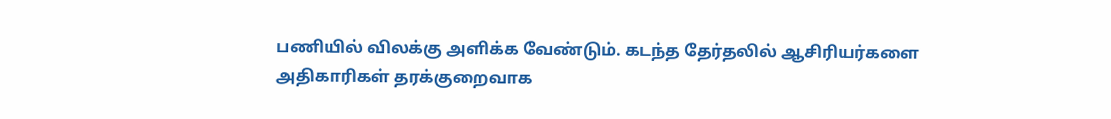பணியில் விலக்கு அளிக்க வேண்டும். கடந்த தேர்தலில் ஆசிரியர்களை அதிகாரிகள் தரக்குறைவாக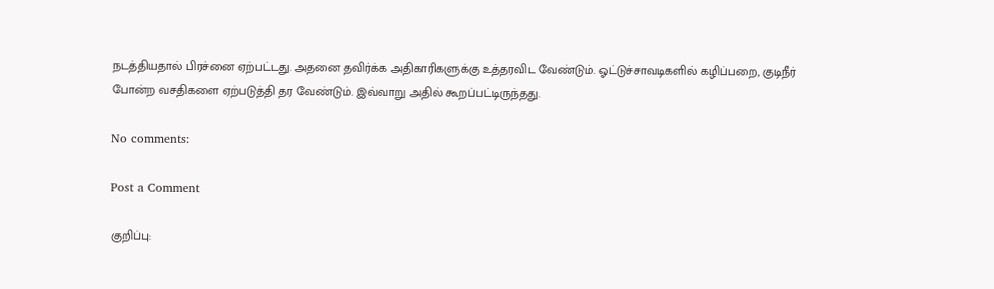நடத்தியதால் பிரச்னை ஏற்பட்டது. அதனை தவிர்க்க அதிகாரிகளுக்கு உத்தரவிட வேண்டும். ஓட்டுச்சாவடிகளில் கழிப்பறை, குடிநீர் போன்ற வசதிகளை ஏற்படுத்தி தர வேண்டும். இவ்வாறு அதில் கூறப்பட்டிருந்தது.

No comments:

Post a Comment

குறிப்பு: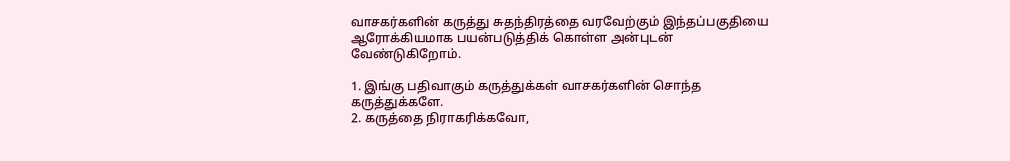வாசகர்களின் கருத்து சுதந்திரத்தை வரவேற்கும் இந்தப்பகுதியை ஆரோக்கியமாக பயன்படுத்திக் கொள்ள அன்புடன் வேண்டுகிறோம்.

1. இங்கு பதிவாகும் கருத்துக்கள் வாசகர்களின் சொந்த கருத்துக்களே.
2. கருத்தை நிராகரிக்கவோ,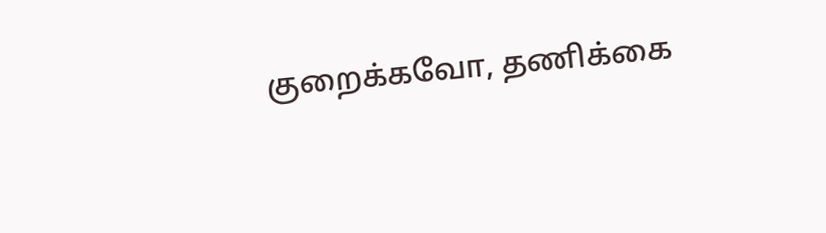குறைக்கவோ, தணிக்கை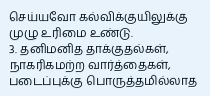செய்யவோ கல்விக்குயிலுக்கு முழு உரிமை உண்டு.
3. தனிமனித தாக்குதல்கள், நாகரிகமற்ற வார்த்தைகள், படைப்புக்கு பொருத்தமில்லாத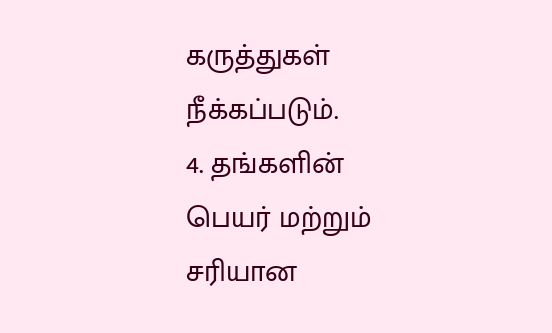கருத்துகள் நீக்கப்படும்.
4. தங்களின் பெயர் மற்றும் சரியான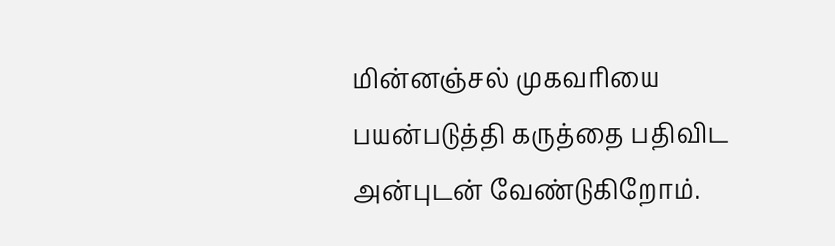மின்னஞ்சல் முகவரியை பயன்படுத்தி கருத்தை பதிவிட அன்புடன் வேண்டுகிறோம்.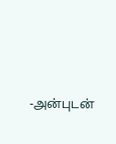-அன்புடன்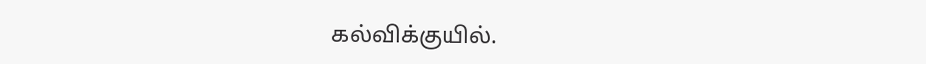கல்விக்குயில்.